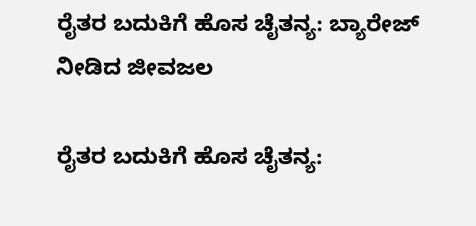ರೈತರ ಬದುಕಿಗೆ ಹೊಸ ಚೈತನ್ಯ: ಬ್ಯಾರೇಜ್ ನೀಡಿದ ಜೀವಜಲ

ರೈತರ ಬದುಕಿಗೆ ಹೊಸ ಚೈತನ್ಯ: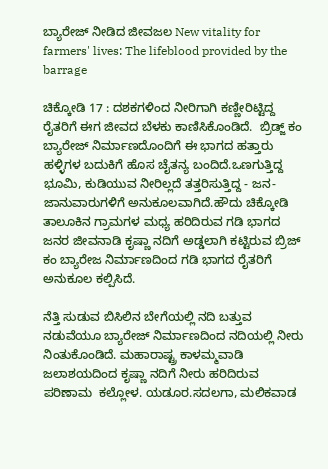ಬ್ಯಾರೇಜ್ ನೀಡಿದ ಜೀವಜಲ New vitality for farmers' lives: The lifeblood provided by the barrage

ಚಿಕ್ಕೋಡಿ 17 : ದಶಕಗಳಿಂದ ನೀರಿಗಾಗಿ ಕಣ್ಣೀರಿಟ್ಟಿದ್ದ ರೈತರಿಗೆ ಈಗ ಜೀವದ ಬೆಳಕು ಕಾಣಿಸಿಕೊಂಡಿದೆ.  ಬ್ರಿಡ್ಜ್‌ ಕಂ ಬ್ಯಾರೇಜ್ ನಿರ್ಮಾಣದೊಂದಿಗೆ ಈ ಭಾಗದ ಹತ್ತಾರು ಹಳ್ಳಿಗಳ ಬದುಕಿಗೆ ಹೊಸ ಚೈತನ್ಯ ಬಂದಿದೆ.ಒಣಗುತ್ತಿದ್ದ ಭೂಮಿ, ಕುಡಿಯುವ ನೀರಿಲ್ಲದೆ ತತ್ತರಿಸುತ್ತಿದ್ದ - ಜನ-ಜಾನುವಾರುಗಳಿಗೆ ಅನುಕೂಲವಾಗಿದೆ.ಹೌದು ಚಿಕ್ಕೋಡಿ ತಾಲೂಕಿನ ಗ್ರಾಮಗಳ ಮಧ್ಯ ಹರಿದಿರುವ ಗಡಿ ಭಾಗದ ಜನರ ಜೀವನಾಡಿ ಕೃಷ್ಣಾ ನದಿಗೆ ಅಡ್ಡಲಾಗಿ ಕಟ್ಟಿರುವ ಬ್ರಿಜ್ ಕಂ ಬ್ಯಾರೇಜ ನಿರ್ಮಾಣದಿಂದ ಗಡಿ ಭಾಗದ ರೈತರಿಗೆ ಅನುಕೂಲ ಕಲ್ಪಿಸಿದೆ.

ನೆತ್ತಿ ಸುಡುವ ಬಿಸಿಲಿನ ಬೇಗೆಯಲ್ಲಿ ನದಿ ಬತ್ತುವ ನಡುವೆಯೂ ಬ್ಯಾರೇಜ್ ನಿರ್ಮಾಣದಿಂದ ನದಿಯಲ್ಲಿ ನೀರು ನಿಂತುಕೊಂಡಿದೆ. ಮಹಾರಾಷ್ಟ್ರ ಕಾಳಮ್ಮವಾಡಿ ಜಲಾಶಯದಿಂದ ಕೃಷ್ಣಾ ನದಿಗೆ ನೀರು ಹರಿದಿರುವ ಪರಿಣಾಮ  ಕಲ್ಲೋಳ. ಯಡೂರ.ಸದಲಗಾ, ಮಲಿಕವಾಡ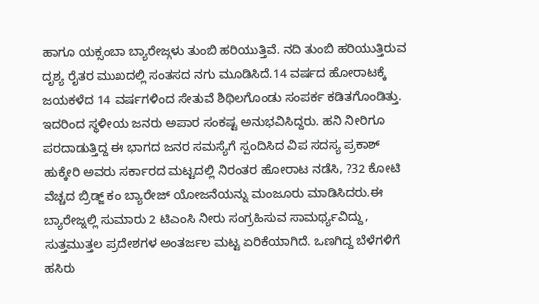ಹಾಗೂ ಯಕ್ಸಂಬಾ ಬ್ಯಾರೇಜ್ಗಳು ತುಂಬಿ ಹರಿಯುತ್ತಿವೆ. ನದಿ ತುಂಬಿ ಹರಿಯುತ್ತಿರುವ ದೃಶ್ಯ ರೈತರ ಮುಖದಲ್ಲಿ ಸಂತಸದ ನಗು ಮೂಡಿಸಿದೆ.14 ವರ್ಷದ ಹೋರಾಟಕ್ಕೆ ಜಯಕಳೆದ 14 ವರ್ಷಗಳಿಂದ ಸೇತುವೆ ಶಿಥಿಲಗೊಂಡು ಸಂಪರ್ಕ ಕಡಿತಗೊಂಡಿತ್ತು. ಇದರಿಂದ ಸ್ಥಳೀಯ ಜನರು ಅಪಾರ ಸಂಕಷ್ಟ ಅನುಭವಿಸಿದ್ದರು. ಹನಿ ನೀರಿಗೂ ಪರದಾಡುತ್ತಿದ್ದ ಈ ಭಾಗದ ಜನರ ಸಮಸ್ಯೆಗೆ ಸ್ಪಂದಿಸಿದ ವಿಪ ಸದಸ್ಯ ಪ್ರಕಾಶ್ ಹುಕ್ಕೇರಿ ಅವರು ಸರ್ಕಾರದ ಮಟ್ಟದಲ್ಲಿ ನಿರಂತರ ಹೋರಾಟ ನಡೆಸಿ, ?32 ಕೋಟಿ ವೆಚ್ಚದ ಬ್ರಿಡ್ಜ್‌ ಕಂ ಬ್ಯಾರೇಜ್ ಯೋಜನೆಯನ್ನು ಮಂಜೂರು ಮಾಡಿಸಿದರು.ಈ ಬ್ಯಾರೇಜ್ನಲ್ಲಿ ಸುಮಾರು 2 ಟಿಎಂಸಿ ನೀರು ಸಂಗ್ರಹಿಸುವ ಸಾಮರ್ಥ್ಯವಿದ್ದು, ಸುತ್ತಮುತ್ತಲ ಪ್ರದೇಶಗಳ ಅಂತರ್ಜಲ ಮಟ್ಟ ಏರಿಕೆಯಾಗಿದೆ. ಒಣಗಿದ್ದ ಬೆಳೆಗಳಿಗೆ ಹಸಿರು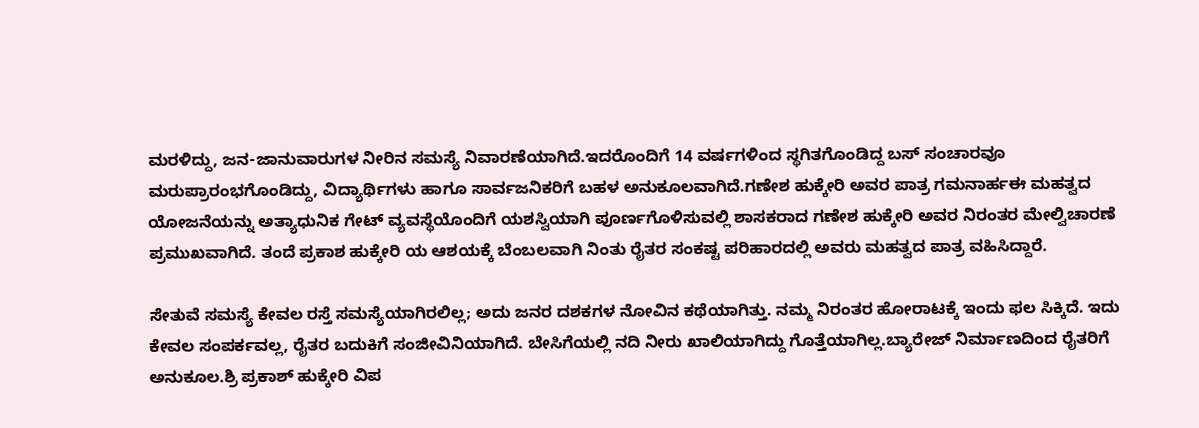ಮರಳಿದ್ದು, ಜನ-ಜಾನುವಾರುಗಳ ನೀರಿನ ಸಮಸ್ಯೆ ನಿವಾರಣೆಯಾಗಿದೆ.ಇದರೊಂದಿಗೆ 14 ವರ್ಷಗಳಿಂದ ಸ್ಥಗಿತಗೊಂಡಿದ್ದ ಬಸ್ ಸಂಚಾರವೂ ಮರುಪ್ರಾರಂಭಗೊಂಡಿದ್ದು, ವಿದ್ಯಾರ್ಥಿಗಳು ಹಾಗೂ ಸಾರ್ವಜನಿಕರಿಗೆ ಬಹಳ ಅನುಕೂಲವಾಗಿದೆ.ಗಣೇಶ ಹುಕ್ಕೇರಿ ಅವರ ಪಾತ್ರ ಗಮನಾರ್ಹಈ ಮಹತ್ವದ ಯೋಜನೆಯನ್ನು ಅತ್ಯಾಧುನಿಕ ಗೇಟ್ ವ್ಯವಸ್ಥೆಯೊಂದಿಗೆ ಯಶಸ್ವಿಯಾಗಿ ಪೂರ್ಣಗೊಳಿಸುವಲ್ಲಿ ಶಾಸಕರಾದ ಗಣೇಶ ಹುಕ್ಕೇರಿ ಅವರ ನಿರಂತರ ಮೇಲ್ವಿಚಾರಣೆ ಪ್ರಮುಖವಾಗಿದೆ. ತಂದೆ ಪ್ರಕಾಶ ಹುಕ್ಕೇರಿ ಯ ಆಶಯಕ್ಕೆ ಬೆಂಬಲವಾಗಿ ನಿಂತು ರೈತರ ಸಂಕಷ್ಟ ಪರಿಹಾರದಲ್ಲಿ ಅವರು ಮಹತ್ವದ ಪಾತ್ರ ವಹಿಸಿದ್ದಾರೆ.

ಸೇತುವೆ ಸಮಸ್ಯೆ ಕೇವಲ ರಸ್ತೆ ಸಮಸ್ಯೆಯಾಗಿರಲಿಲ್ಲ; ಅದು ಜನರ ದಶಕಗಳ ನೋವಿನ ಕಥೆಯಾಗಿತ್ತು. ನಮ್ಮ ನಿರಂತರ ಹೋರಾಟಕ್ಕೆ ಇಂದು ಫಲ ಸಿಕ್ಕಿದೆ. ಇದು ಕೇವಲ ಸಂಪರ್ಕವಲ್ಲ, ರೈತರ ಬದುಕಿಗೆ ಸಂಜೀವಿನಿಯಾಗಿದೆ. ಬೇಸಿಗೆಯಲ್ಲಿ ನದಿ ನೀರು ಖಾಲಿಯಾಗಿದ್ದು ಗೊತ್ತೆಯಾಗಿಲ್ಲ.ಬ್ಯಾರೇಜ್ ನಿರ್ಮಾಣದಿಂದ ರೈತರಿಗೆ ಅನುಕೂಲ.ಶ್ರಿ ಪ್ರಕಾಶ್ ಹುಕ್ಕೇರಿ ವಿಪ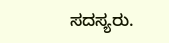ಸದಸ್ಯರು.